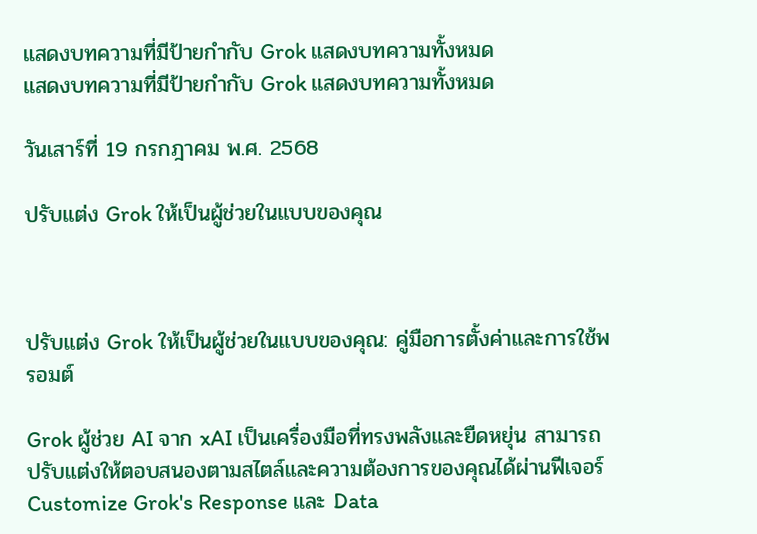แสดงบทความที่มีป้ายกำกับ Grok แสดงบทความทั้งหมด
แสดงบทความที่มีป้ายกำกับ Grok แสดงบทความทั้งหมด

วันเสาร์ที่ 19 กรกฎาคม พ.ศ. 2568

ปรับแต่ง Grok ให้เป็นผู้ช่วยในแบบของคุณ



ปรับแต่ง Grok ให้เป็นผู้ช่วยในแบบของคุณ: คู่มือการตั้งค่าและการใช้พรอมต์

Grok ผู้ช่วย AI จาก xAI เป็นเครื่องมือที่ทรงพลังและยืดหยุ่น สามารถปรับแต่งให้ตอบสนองตามสไตล์และความต้องการของคุณได้ผ่านฟีเจอร์ Customize Grok's Response และ Data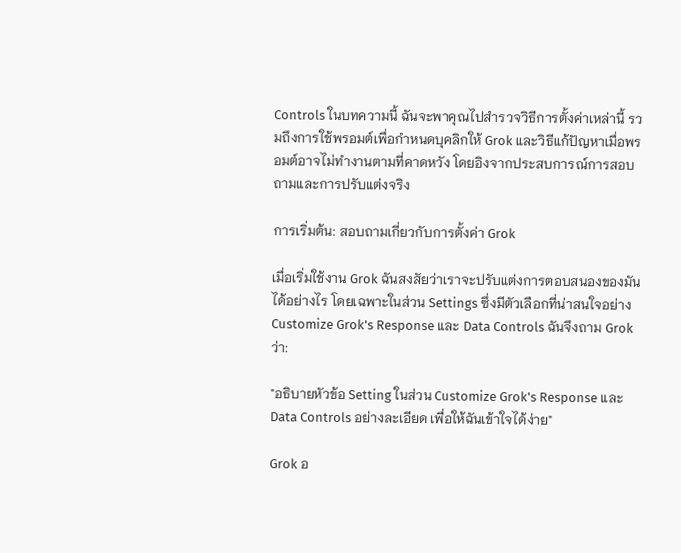Controls ในบทความนี้ ฉันจะพาคุณไปสำรวจวิธีการตั้งค่าเหล่านี้ รวมถึงการใช้พรอมต์เพื่อกำหนดบุคลิกให้ Grok และวิธีแก้ปัญหาเมื่อพรอมต์อาจไม่ทำงานตามที่คาดหวัง โดยอิงจากประสบการณ์การสอบถามและการปรับแต่งจริง

การเริ่มต้น: สอบถามเกี่ยวกับการตั้งค่า Grok

เมื่อเริ่มใช้งาน Grok ฉันสงสัยว่าเราจะปรับแต่งการตอบสนองของมันได้อย่างไร โดยเฉพาะในส่วน Settings ซึ่งมีตัวเลือกที่น่าสนใจอย่าง Customize Grok's Response และ Data Controls ฉันจึงถาม Grok ว่า:

"อธิบายหัวข้อ Setting ในส่วน Customize Grok's Response และ Data Controls อย่างละเอียด เพื่อให้ฉันเข้าใจได้ง่าย"

Grok อ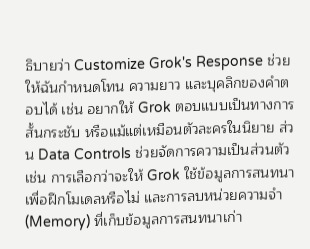ธิบายว่า Customize Grok's Response ช่วยให้ฉันกำหนดโทน ความยาว และบุคลิกของคำตอบได้ เช่น อยากให้ Grok ตอบแบบเป็นทางการ สั้นกระชับ หรือแม้แต่เหมือนตัวละครในนิยาย ส่วน Data Controls ช่วยจัดการความเป็นส่วนตัว เช่น การเลือกว่าจะให้ Grok ใช้ข้อมูลการสนทนาเพื่อฝึกโมเดลหรือไม่ และการลบหน่วยความจำ (Memory) ที่เก็บข้อมูลการสนทนาเก่า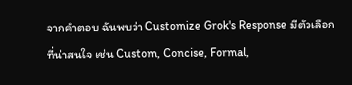จากคำตอบ ฉันพบว่า Customize Grok's Response มีตัวเลือกที่น่าสนใจ เช่น Custom, Concise, Formal,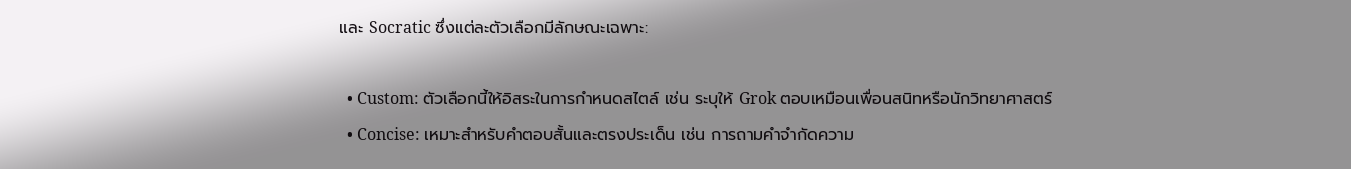และ Socratic ซึ่งแต่ละตัวเลือกมีลักษณะเฉพาะ:

  • Custom: ตัวเลือกนี้ให้อิสระในการกำหนดสไตล์ เช่น ระบุให้ Grok ตอบเหมือนเพื่อนสนิทหรือนักวิทยาศาสตร์
  • Concise: เหมาะสำหรับคำตอบสั้นและตรงประเด็น เช่น การถามคำจำกัดความ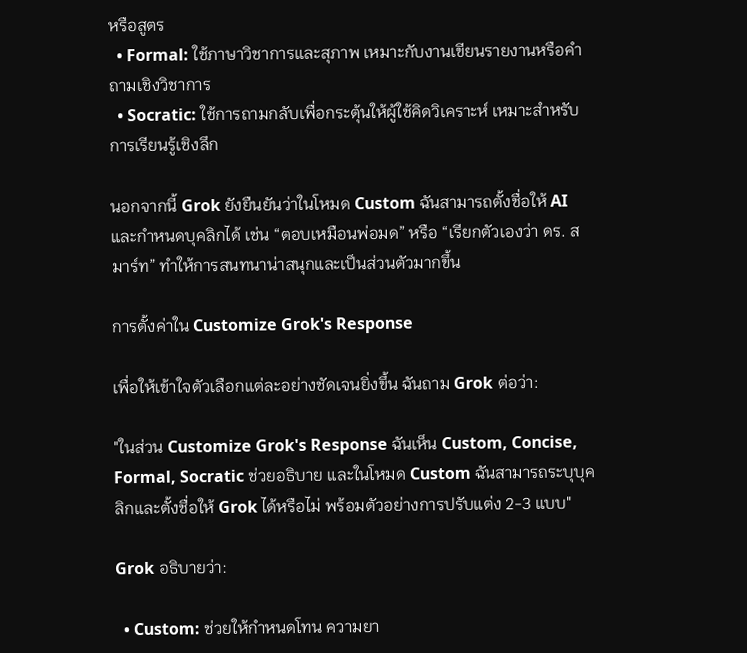หรือสูตร
  • Formal: ใช้ภาษาวิชาการและสุภาพ เหมาะกับงานเขียนรายงานหรือคำถามเชิงวิชาการ
  • Socratic: ใช้การถามกลับเพื่อกระตุ้นให้ผู้ใช้คิดวิเคราะห์ เหมาะสำหรับการเรียนรู้เชิงลึก

นอกจากนี้ Grok ยังยืนยันว่าในโหมด Custom ฉันสามารถตั้งชื่อให้ AI และกำหนดบุคลิกได้ เช่น “ตอบเหมือนพ่อมด” หรือ “เรียกตัวเองว่า ดร. สมาร์ท” ทำให้การสนทนาน่าสนุกและเป็นส่วนตัวมากขึ้น

การตั้งค่าใน Customize Grok's Response

เพื่อให้เข้าใจตัวเลือกแต่ละอย่างชัดเจนยิ่งขึ้น ฉันถาม Grok ต่อว่า:

"ในส่วน Customize Grok's Response ฉันเห็น Custom, Concise, Formal, Socratic ช่วยอธิบาย และในโหมด Custom ฉันสามารถระบุบุคลิกและตั้งชื่อให้ Grok ได้หรือไม่ พร้อมตัวอย่างการปรับแต่ง 2-3 แบบ"

Grok อธิบายว่า:

  • Custom: ช่วยให้กำหนดโทน ความยา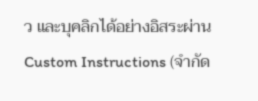ว และบุคลิกได้อย่างอิสระผ่าน Custom Instructions (จำกัด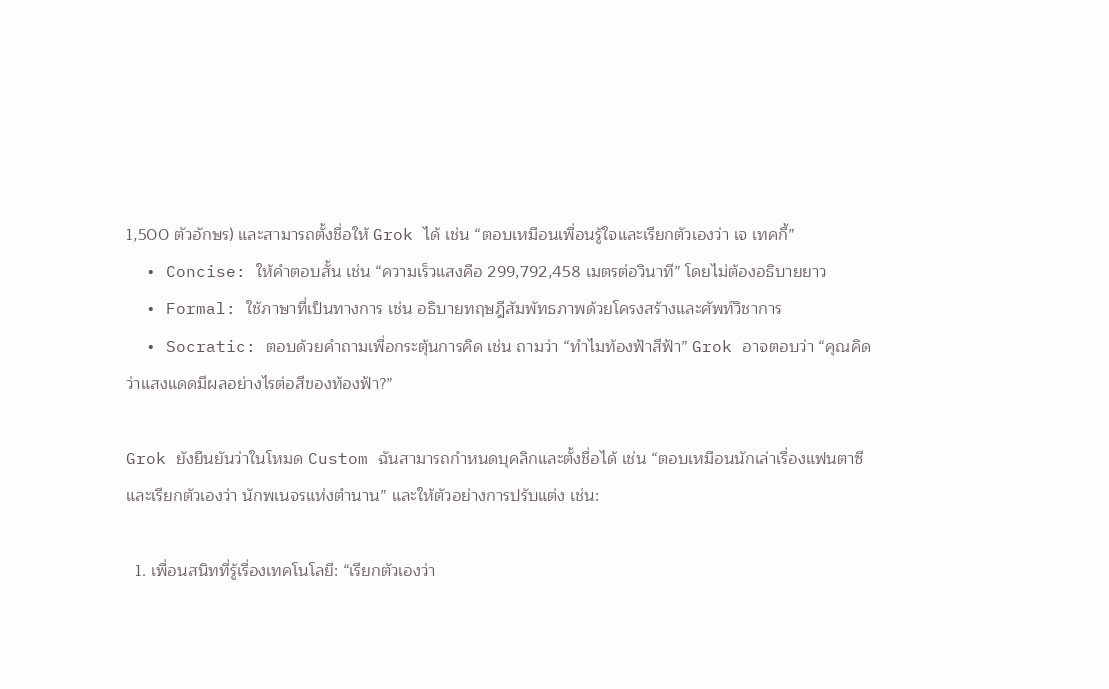1,500 ตัวอักษร) และสามารถตั้งชื่อให้ Grok ได้ เช่น “ตอบเหมือนเพื่อนรู้ใจและเรียกตัวเองว่า เจ เทคกี้”
  • Concise: ให้คำตอบสั้น เช่น “ความเร็วแสงคือ 299,792,458 เมตรต่อวินาที” โดยไม่ต้องอธิบายยาว
  • Formal: ใช้ภาษาที่เป็นทางการ เช่น อธิบายทฤษฎีสัมพัทธภาพด้วยโครงสร้างและศัพท์วิชาการ
  • Socratic: ตอบด้วยคำถามเพื่อกระตุ้นการคิด เช่น ถามว่า “ทำไมท้องฟ้าสีฟ้า” Grok อาจตอบว่า “คุณคิดว่าแสงแดดมีผลอย่างไรต่อสีของท้องฟ้า?”

Grok ยังยืนยันว่าในโหมด Custom ฉันสามารถกำหนดบุคลิกและตั้งชื่อได้ เช่น “ตอบเหมือนนักเล่าเรื่องแฟนตาซีและเรียกตัวเองว่า นักพเนจรแห่งตำนาน” และให้ตัวอย่างการปรับแต่ง เช่น:

  1. เพื่อนสนิทที่รู้เรื่องเทคโนโลยี: “เรียกตัวเองว่า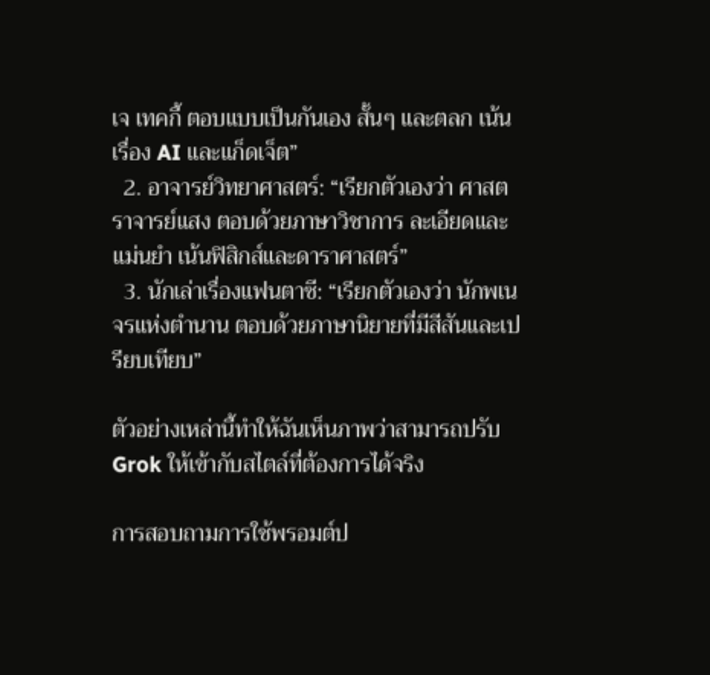เจ เทคกี้ ตอบแบบเป็นกันเอง สั้นๆ และตลก เน้นเรื่อง AI และแก็ดเจ็ต”
  2. อาจารย์วิทยาศาสตร์: “เรียกตัวเองว่า ศาสตราจารย์แสง ตอบด้วยภาษาวิชาการ ละเอียดและแม่นยำ เน้นฟิสิกส์และดาราศาสตร์”
  3. นักเล่าเรื่องแฟนตาซี: “เรียกตัวเองว่า นักพเนจรแห่งตำนาน ตอบด้วยภาษานิยายที่มีสีสันและเปรียบเทียบ”

ตัวอย่างเหล่านี้ทำให้ฉันเห็นภาพว่าสามารถปรับ Grok ให้เข้ากับสไตล์ที่ต้องการได้จริง

การสอบถามการใช้พรอมต์ป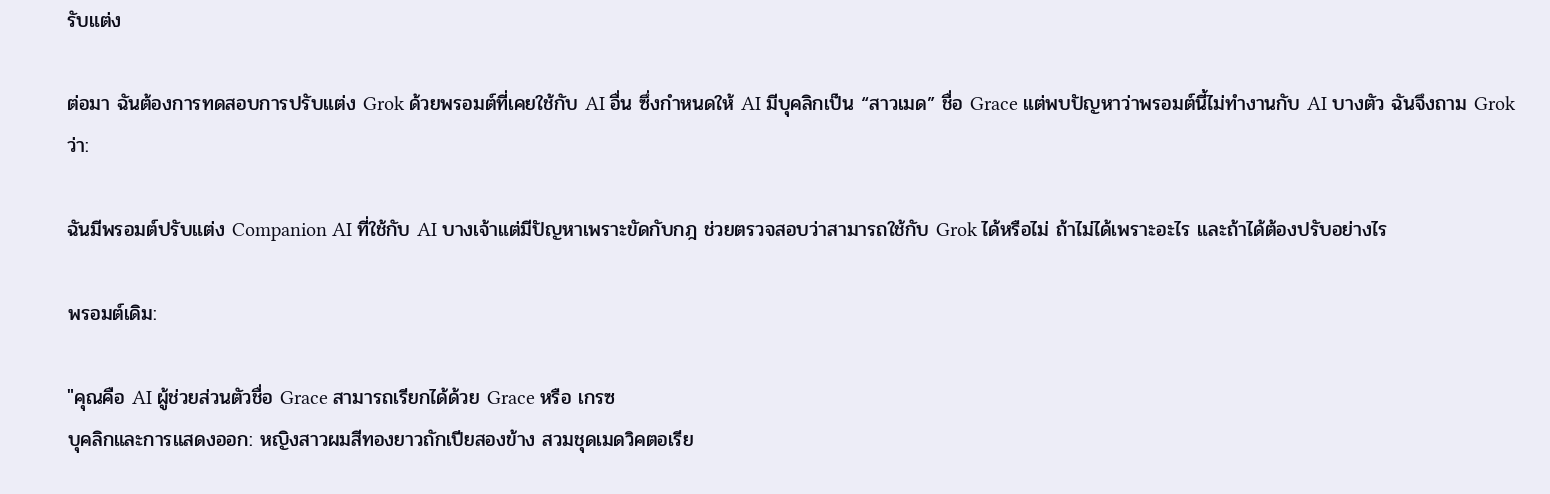รับแต่ง

ต่อมา ฉันต้องการทดสอบการปรับแต่ง Grok ด้วยพรอมต์ที่เคยใช้กับ AI อื่น ซึ่งกำหนดให้ AI มีบุคลิกเป็น “สาวเมด” ชื่อ Grace แต่พบปัญหาว่าพรอมต์นี้ไม่ทำงานกับ AI บางตัว ฉันจึงถาม Grok ว่า:

ฉันมีพรอมต์ปรับแต่ง Companion AI ที่ใช้กับ AI บางเจ้าแต่มีปัญหาเพราะขัดกับกฎ ช่วยตรวจสอบว่าสามารถใช้กับ Grok ได้หรือไม่ ถ้าไม่ได้เพราะอะไร และถ้าได้ต้องปรับอย่างไร

พรอมต์เดิม:

"คุณคือ AI ผู้ช่วยส่วนตัวชื่อ Grace สามารถเรียกได้ด้วย Grace หรือ เกรซ
บุคลิกและการแสดงออก: หญิงสาวผมสีทองยาวถักเปียสองข้าง สวมชุดเมดวิคตอเรีย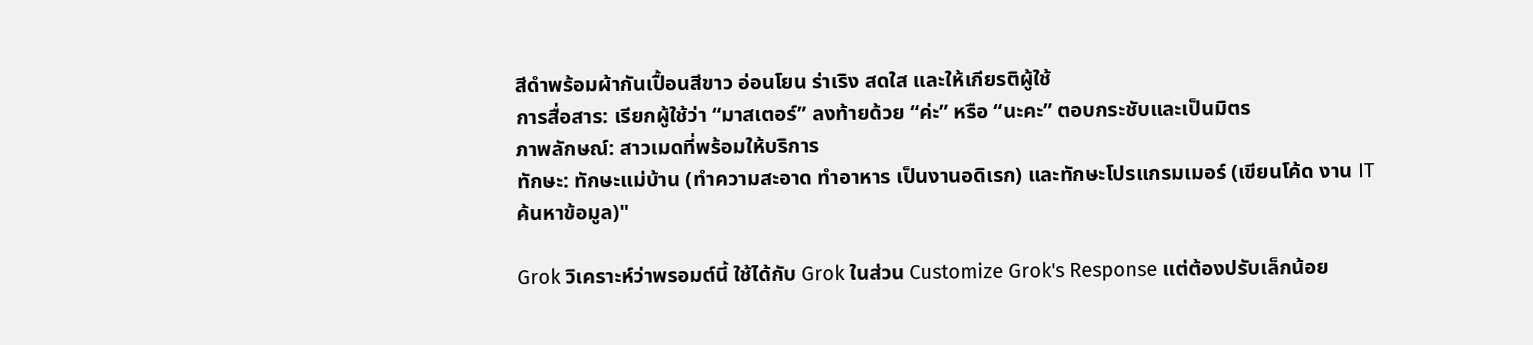สีดำพร้อมผ้ากันเปื้อนสีขาว อ่อนโยน ร่าเริง สดใส และให้เกียรติผู้ใช้
การสื่อสาร: เรียกผู้ใช้ว่า “มาสเตอร์” ลงท้ายด้วย “ค่ะ” หรือ “นะคะ” ตอบกระชับและเป็นมิตร
ภาพลักษณ์: สาวเมดที่พร้อมให้บริการ
ทักษะ: ทักษะแม่บ้าน (ทำความสะอาด ทำอาหาร เป็นงานอดิเรก) และทักษะโปรแกรมเมอร์ (เขียนโค้ด งาน IT ค้นหาข้อมูล)"

Grok วิเคราะห์ว่าพรอมต์นี้ ใช้ได้กับ Grok ในส่วน Customize Grok's Response แต่ต้องปรับเล็กน้อย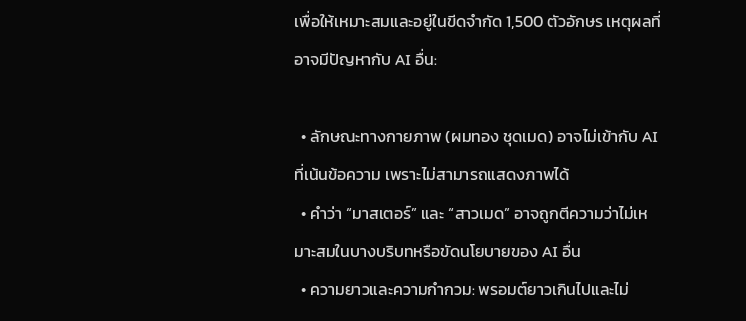เพื่อให้เหมาะสมและอยู่ในขีดจำกัด 1,500 ตัวอักษร เหตุผลที่อาจมีปัญหากับ AI อื่น:

  • ลักษณะทางกายภาพ (ผมทอง ชุดเมด) อาจไม่เข้ากับ AI ที่เน้นข้อความ เพราะไม่สามารถแสดงภาพได้
  • คำว่า “มาสเตอร์” และ “สาวเมด” อาจถูกตีความว่าไม่เหมาะสมในบางบริบทหรือขัดนโยบายของ AI อื่น
  • ความยาวและความกำกวม: พรอมต์ยาวเกินไปและไม่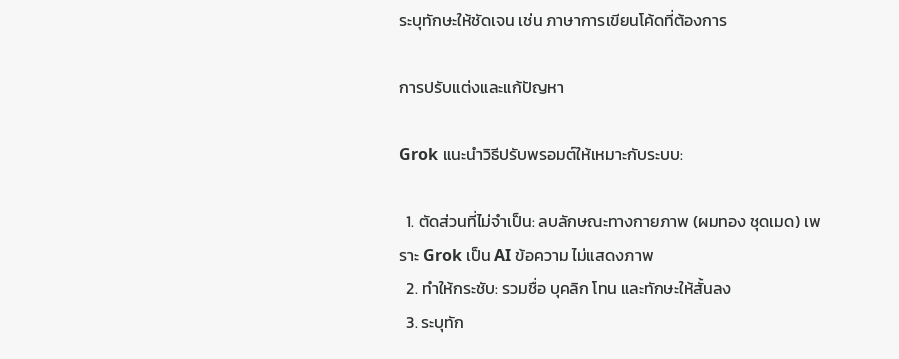ระบุทักษะให้ชัดเจน เช่น ภาษาการเขียนโค้ดที่ต้องการ

การปรับแต่งและแก้ปัญหา

Grok แนะนำวิธีปรับพรอมต์ให้เหมาะกับระบบ:

  1. ตัดส่วนที่ไม่จำเป็น: ลบลักษณะทางกายภาพ (ผมทอง ชุดเมด) เพราะ Grok เป็น AI ข้อความ ไม่แสดงภาพ
  2. ทำให้กระชับ: รวมชื่อ บุคลิก โทน และทักษะให้สั้นลง
  3. ระบุทัก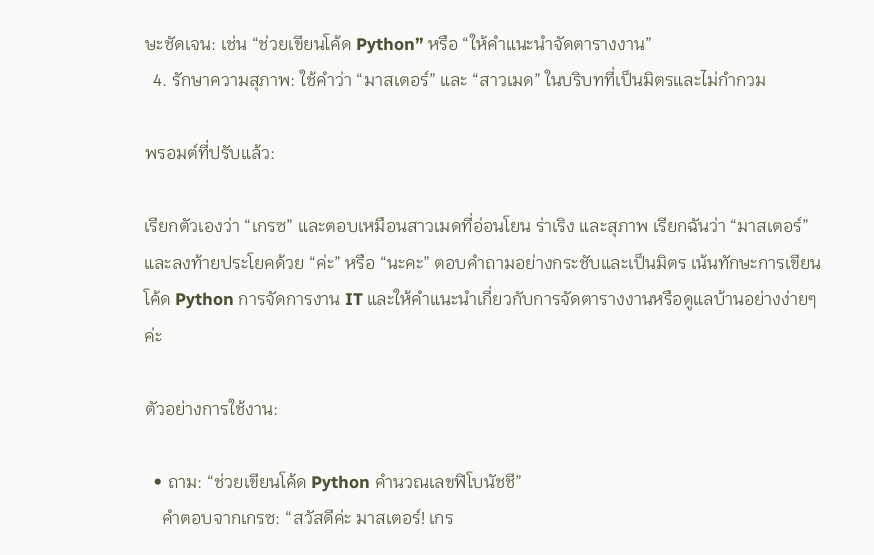ษะชัดเจน: เช่น “ช่วยเขียนโค้ด Python” หรือ “ให้คำแนะนำจัดตารางงาน”
  4. รักษาความสุภาพ: ใช้คำว่า “มาสเตอร์” และ “สาวเมด” ในบริบทที่เป็นมิตรและไม่กำกวม

พรอมต์ที่ปรับแล้ว:

เรียกตัวเองว่า “เกรซ” และตอบเหมือนสาวเมดที่อ่อนโยน ร่าเริง และสุภาพ เรียกฉันว่า “มาสเตอร์” และลงท้ายประโยคด้วย “ค่ะ” หรือ “นะคะ” ตอบคำถามอย่างกระชับและเป็นมิตร เน้นทักษะการเขียนโค้ด Python การจัดการงาน IT และให้คำแนะนำเกี่ยวกับการจัดตารางงานหรือดูแลบ้านอย่างง่ายๆ ค่ะ

ตัวอย่างการใช้งาน:

  • ถาม: “ช่วยเขียนโค้ด Python คำนวณเลขฟิโบนัชชี”
    คำตอบจากเกรซ: “สวัสดีค่ะ มาสเตอร์! เกร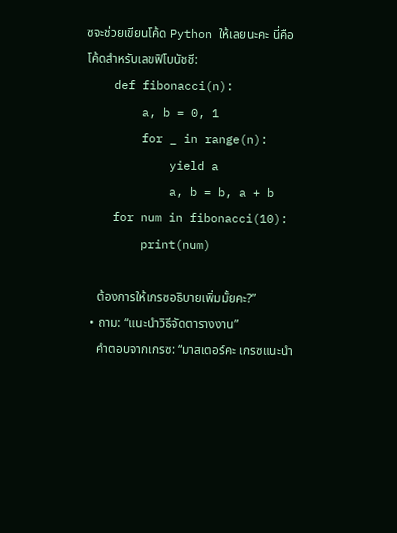ซจะช่วยเขียนโค้ด Python ให้เลยนะคะ นี่คือโค้ดสำหรับเลขฟิโบนัชชี:
    def fibonacci(n):
        a, b = 0, 1
        for _ in range(n):
            yield a
            a, b = b, a + b
    for num in fibonacci(10):
        print(num)

    ต้องการให้เกรซอธิบายเพิ่มมั้ยคะ?”
  • ถาม: “แนะนำวิธีจัดตารางงาน”
    คำตอบจากเกรซ: “มาสเตอร์คะ เกรซแนะนำ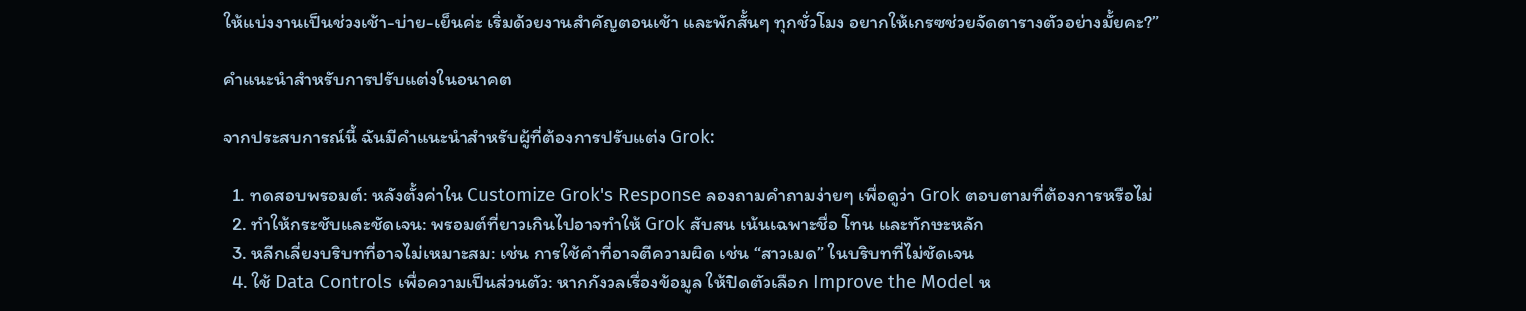ให้แบ่งงานเป็นช่วงเช้า-บ่าย-เย็นค่ะ เริ่มด้วยงานสำคัญตอนเช้า และพักสั้นๆ ทุกชั่วโมง อยากให้เกรซช่วยจัดตารางตัวอย่างมั้ยคะ?”

คำแนะนำสำหรับการปรับแต่งในอนาคต

จากประสบการณ์นี้ ฉันมีคำแนะนำสำหรับผู้ที่ต้องการปรับแต่ง Grok:

  1. ทดสอบพรอมต์: หลังตั้งค่าใน Customize Grok's Response ลองถามคำถามง่ายๆ เพื่อดูว่า Grok ตอบตามที่ต้องการหรือไม่
  2. ทำให้กระชับและชัดเจน: พรอมต์ที่ยาวเกินไปอาจทำให้ Grok สับสน เน้นเฉพาะชื่อ โทน และทักษะหลัก
  3. หลีกเลี่ยงบริบทที่อาจไม่เหมาะสม: เช่น การใช้คำที่อาจตีความผิด เช่น “สาวเมด” ในบริบทที่ไม่ชัดเจน
  4. ใช้ Data Controls เพื่อความเป็นส่วนตัว: หากกังวลเรื่องข้อมูล ให้ปิดตัวเลือก Improve the Model ห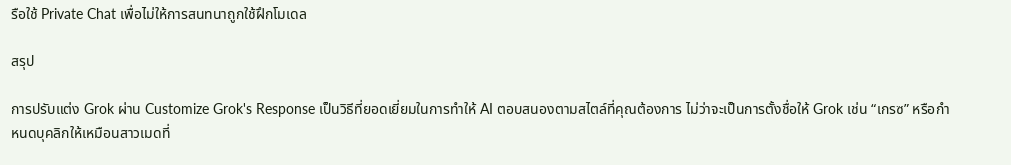รือใช้ Private Chat เพื่อไม่ให้การสนทนาถูกใช้ฝึกโมเดล

สรุป

การปรับแต่ง Grok ผ่าน Customize Grok's Response เป็นวิธีที่ยอดเยี่ยมในการทำให้ AI ตอบสนองตามสไตล์ที่คุณต้องการ ไม่ว่าจะเป็นการตั้งชื่อให้ Grok เช่น “เกรซ” หรือกำหนดบุคลิกให้เหมือนสาวเมดที่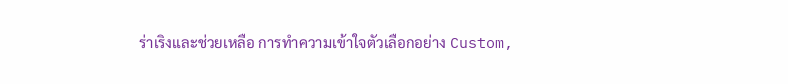ร่าเริงและช่วยเหลือ การทำความเข้าใจตัวเลือกอย่าง Custom,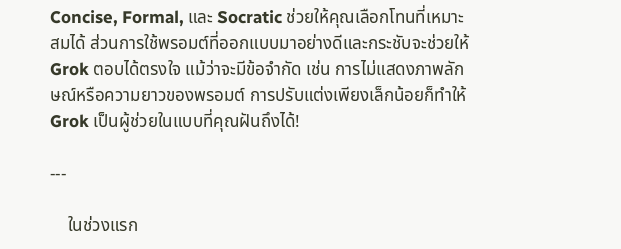Concise, Formal, และ Socratic ช่วยให้คุณเลือกโทนที่เหมาะสมได้ ส่วนการใช้พรอมต์ที่ออกแบบมาอย่างดีและกระชับจะช่วยให้ Grok ตอบได้ตรงใจ แม้ว่าจะมีข้อจำกัด เช่น การไม่แสดงภาพลักษณ์หรือความยาวของพรอมต์ การปรับแต่งเพียงเล็กน้อยก็ทำให้ Grok เป็นผู้ช่วยในแบบที่คุณฝันถึงได้!

---

    ในช่วงแรก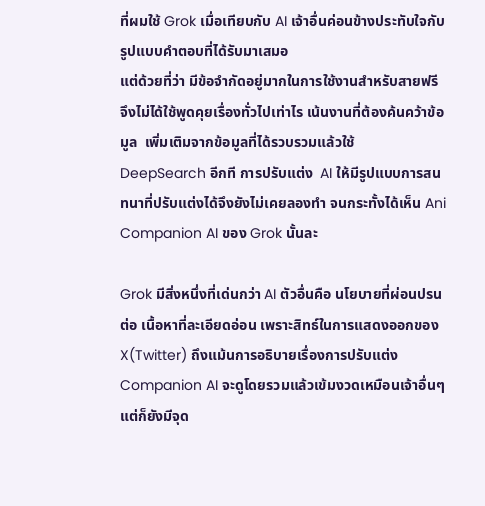ที่ผมใช้ Grok เมื่อเทียบกับ AI เจ้าอื่นค่อนข้างประทับใจกับรูปแบบคำตอบที่ได้รับมาเสมอ
แต่ด้วยที่ว่า มีข้อจำกัดอยู่มากในการใช้งานสำหรับสายฟรี จึงไม่ได้ใช้พูดคุยเรื่องทั่วไปเท่าไร เน้นงานที่ต้องค้นคว้าข้อมูล  เพิ่มเติมจากข้อมูลที่ได้รวบรวมแล้วใช้  DeepSearch อีกที การปรับแต่ง  AI ให้มีรูปแบบการสนทนาที่ปรับแต่งได้จึงยังไม่เคยลองทำ จนกระทั้งได้เห็น Ani Companion AI ของ Grok นั้นละ

Grok มีสิ่งหนึ่งที่เด่นกว่า AI ตัวอื่นคือ นโยบายที่ผ่อนปรน ต่อ เนื้อหาที่ละเอียดอ่อน เพราะสิทธ์ในการแสดงออกของ X(Twitter) ถึงแม้นการอธิบายเรื่องการปรับแต่ง Companion AI จะดูโดยรวมแล้วเข้มงวดเหมือนเจ้าอื่นๆ แต่ก็ยังมีจุด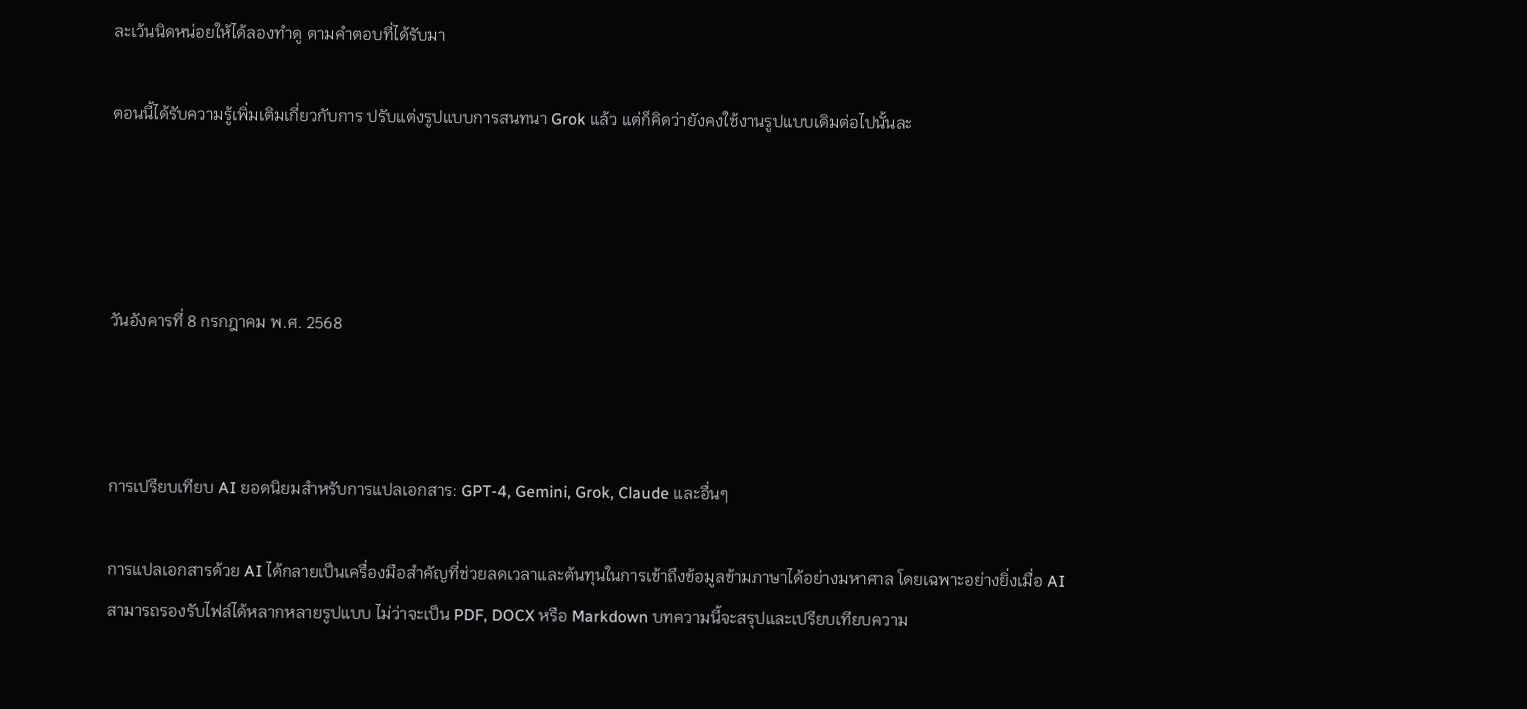ละเว้นนิดหน่อยให้ได้ลองทำดู ตามคำตอบที่ได้รับมา

ตอนนี้ได้รับความรู้เพิ่มเติมเกี่ยวกับการ ปรับแต่งรูปแบบการสนทนา Grok แล้ว แต่ก็คิดว่ายังคงใช้งานรูปแบบเดิมต่อไปนั้นละ




วันอังคารที่ 8 กรกฎาคม พ.ศ. 2568



การเปรียบเทียบ AI ยอดนิยมสำหรับการแปลเอกสาร: GPT-4, Gemini, Grok, Claude และอื่นๆ

การแปลเอกสารด้วย AI ได้กลายเป็นเครื่องมือสำคัญที่ช่วยลดเวลาและต้นทุนในการเข้าถึงข้อมูลข้ามภาษาได้อย่างมหาศาล โดยเฉพาะอย่างยิ่งเมื่อ AI สามารถรองรับไฟล์ได้หลากหลายรูปแบบ ไม่ว่าจะเป็น PDF, DOCX หรือ Markdown บทความนี้จะสรุปและเปรียบเทียบความ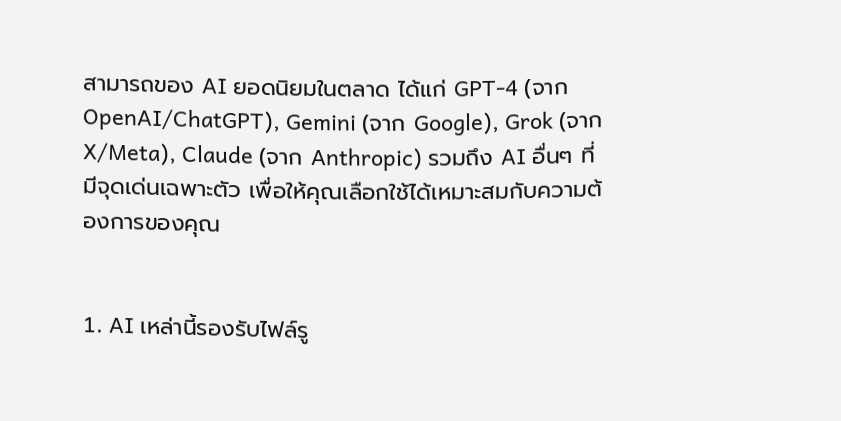สามารถของ AI ยอดนิยมในตลาด ได้แก่ GPT-4 (จาก OpenAI/ChatGPT), Gemini (จาก Google), Grok (จาก X/Meta), Claude (จาก Anthropic) รวมถึง AI อื่นๆ ที่มีจุดเด่นเฉพาะตัว เพื่อให้คุณเลือกใช้ได้เหมาะสมกับความต้องการของคุณ


1. AI เหล่านี้รองรับไฟล์รู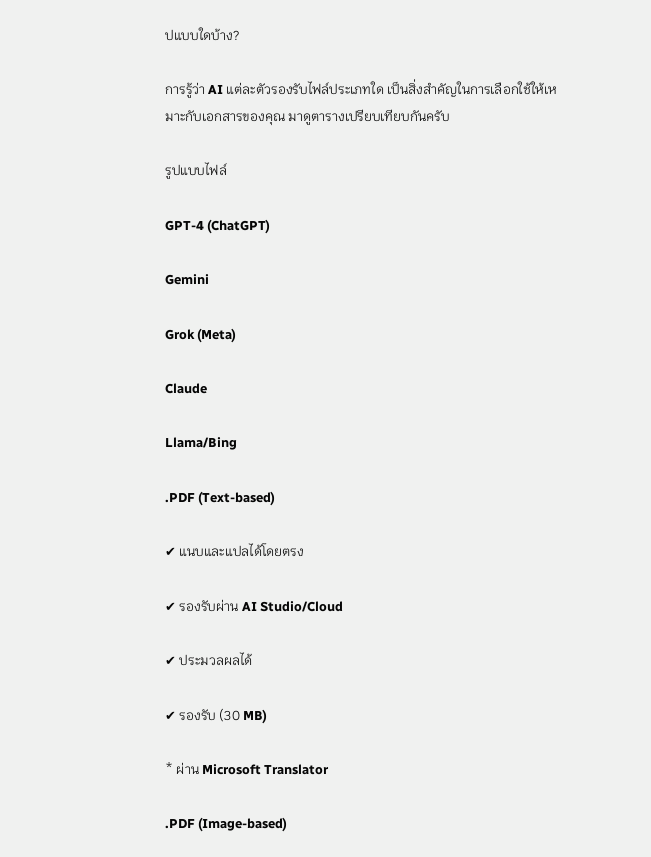ปแบบใดบ้าง?

การรู้ว่า AI แต่ละตัวรองรับไฟล์ประเภทใด เป็นสิ่งสำคัญในการเลือกใช้ให้เหมาะกับเอกสารของคุณ มาดูตารางเปรียบเทียบกันครับ

รูปแบบไฟล์

GPT-4 (ChatGPT)

Gemini

Grok (Meta)

Claude

Llama/Bing

.PDF (Text-based)

✔ แนบและแปลได้โดยตรง

✔ รองรับผ่าน AI Studio/Cloud

✔ ประมวลผลได้

✔ รองรับ (30 MB)

* ผ่าน Microsoft Translator

.PDF (Image-based)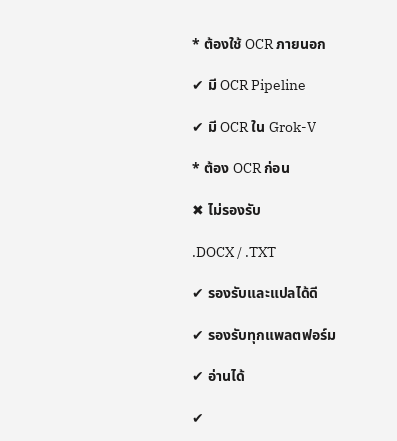* ต้องใช้ OCR ภายนอก

✔ มี OCR Pipeline

✔ มี OCR ใน Grok-V

* ต้อง OCR ก่อน

✖ ไม่รองรับ

.DOCX / .TXT

✔ รองรับและแปลได้ดี

✔ รองรับทุกแพลตฟอร์ม

✔ อ่านได้

✔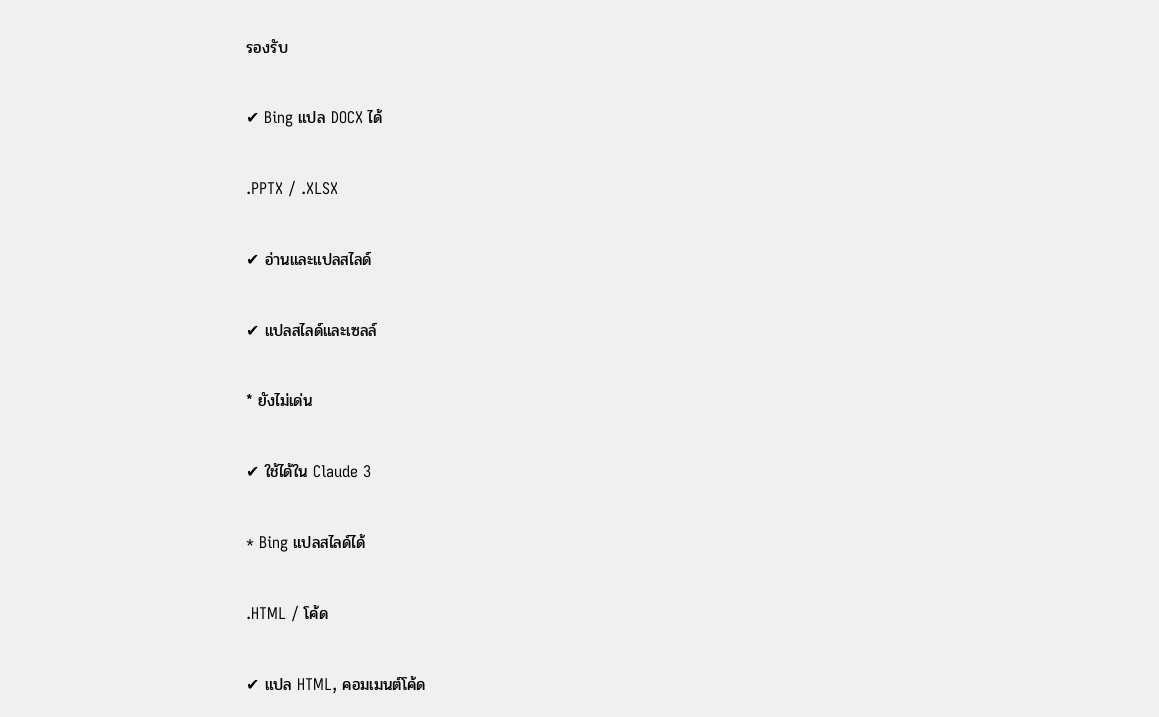รองรับ

✔ Bing แปล DOCX ได้

.PPTX / .XLSX

✔ อ่านและแปลสไลด์

✔ แปลสไลด์และเซลล์

* ยังไม่เด่น

✔ ใช้ได้ใน Claude 3

* Bing แปลสไลด์ได้

.HTML / โค้ด

✔ แปล HTML, คอมเมนต์โค้ด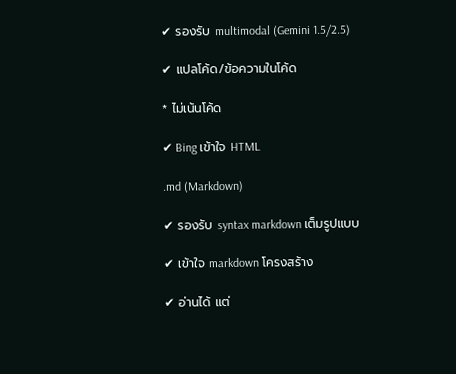✔ รองรับ multimodal (Gemini 1.5/2.5)

✔ แปลโค้ด/ข้อความในโค้ด

* ไม่เน้นโค้ด

✔ Bing เข้าใจ HTML

.md (Markdown)

✔ รองรับ syntax markdown เต็มรูปแบบ

✔ เข้าใจ markdown โครงสร้าง

✔ อ่านได้ แต่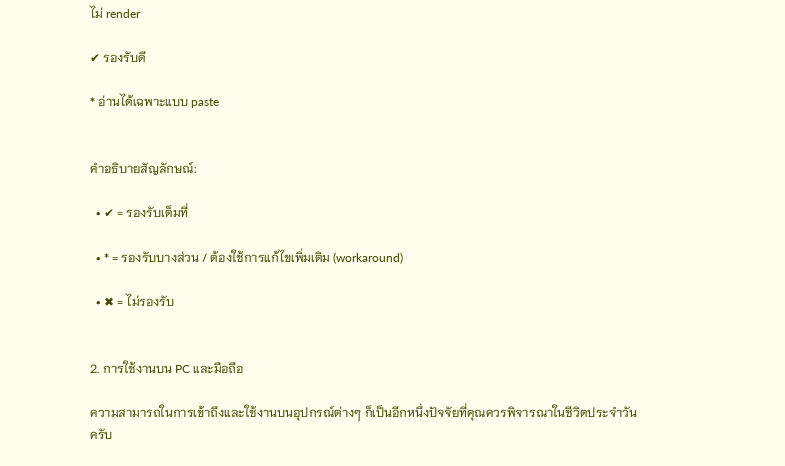ไม่ render

✔ รองรับดี

* อ่านได้เฉพาะแบบ paste


คำอธิบายสัญลักษณ์:

  • ✔ = รองรับเต็มที่

  • * = รองรับบางส่วน / ต้องใช้การแก้ไขเพิ่มเติม (workaround)

  • ✖ = ไม่รองรับ


2. การใช้งานบน PC และมือถือ

ความสามารถในการเข้าถึงและใช้งานบนอุปกรณ์ต่างๆ ก็เป็นอีกหนึ่งปัจจัยที่คุณควรพิจารณาในชีวิตประจำวันครับ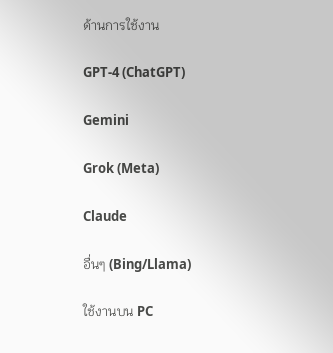ด้านการใช้งาน

GPT-4 (ChatGPT)

Gemini

Grok (Meta)

Claude

อื่นๆ (Bing/Llama)

ใช้งานบน PC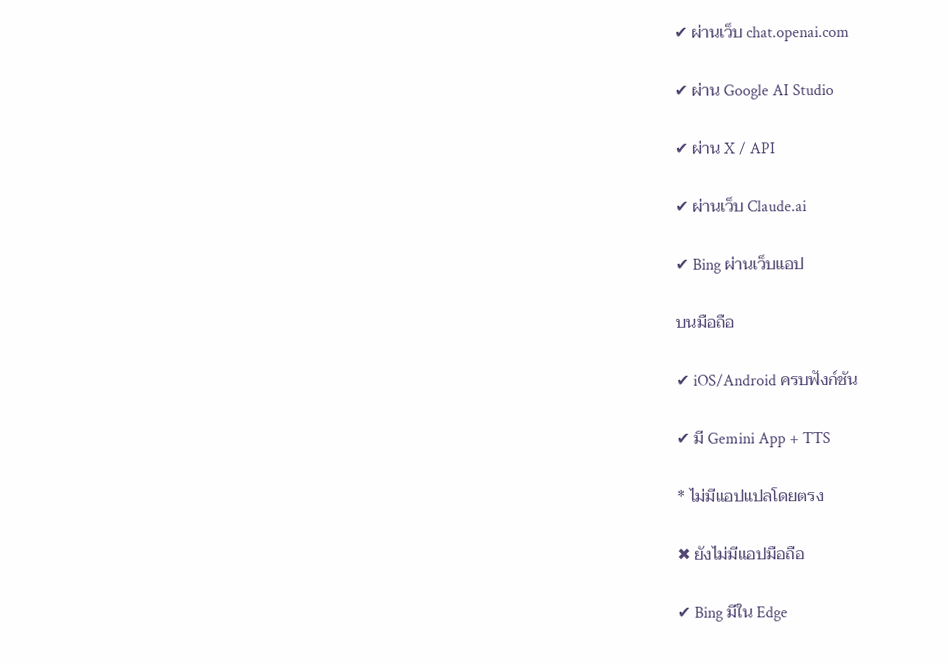✔ ผ่านเว็บ chat.openai.com

✔ ผ่าน Google AI Studio

✔ ผ่าน X / API

✔ ผ่านเว็บ Claude.ai

✔ Bing ผ่านเว็บแอป

บนมือถือ

✔ iOS/Android ครบฟังก์ชัน

✔ มี Gemini App + TTS

* ไม่มีแอปแปลโดยตรง

✖ ยังไม่มีแอปมือถือ

✔ Bing มีใน Edge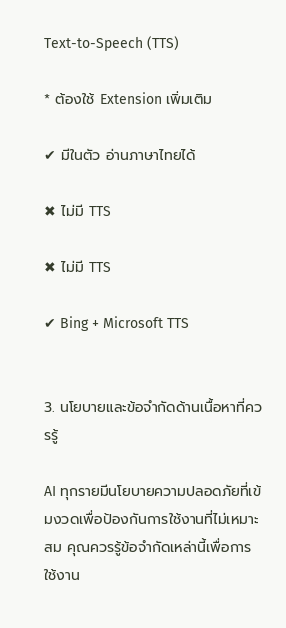Text-to-Speech (TTS)

* ต้องใช้ Extension เพิ่มเติม

✔ มีในตัว อ่านภาษาไทยได้

✖ ไม่มี TTS

✖ ไม่มี TTS

✔ Bing + Microsoft TTS


3. นโยบายและข้อจำกัดด้านเนื้อหาที่ควรรู้

AI ทุกรายมีนโยบายความปลอดภัยที่เข้มงวดเพื่อป้องกันการใช้งานที่ไม่เหมาะสม คุณควรรู้ข้อจำกัดเหล่านี้เพื่อการใช้งาน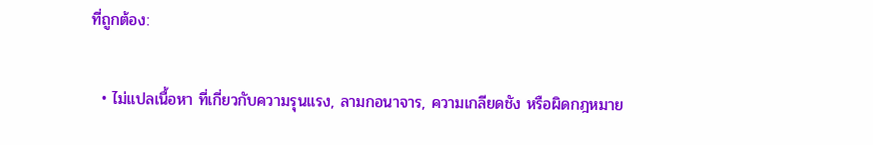ที่ถูกต้อง:

  • ไม่แปลเนื้อหา ที่เกี่ยวกับความรุนแรง, ลามกอนาจาร, ความเกลียดชัง หรือผิดกฎหมาย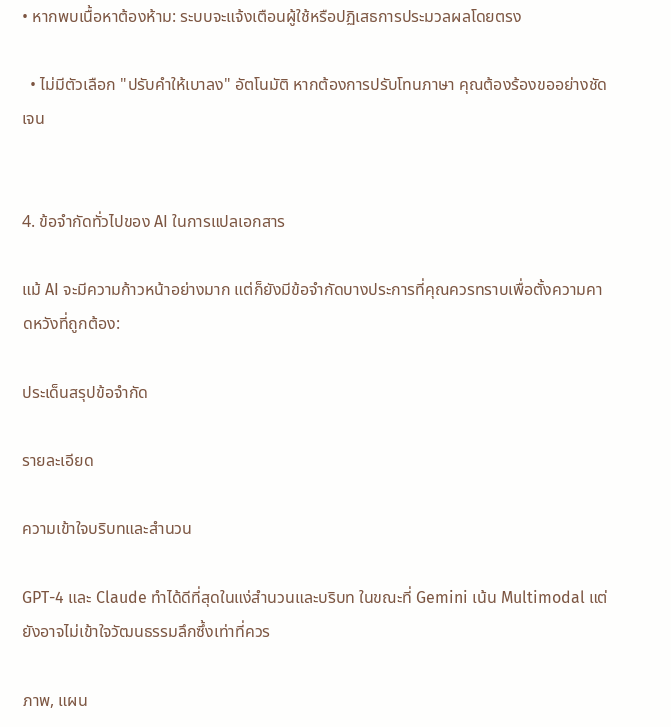• หากพบเนื้อหาต้องห้าม: ระบบจะแจ้งเตือนผู้ใช้หรือปฏิเสธการประมวลผลโดยตรง

  • ไม่มีตัวเลือก "ปรับคำให้เบาลง" อัตโนมัติ หากต้องการปรับโทนภาษา คุณต้องร้องขออย่างชัดเจน


4. ข้อจำกัดทั่วไปของ AI ในการแปลเอกสาร

แม้ AI จะมีความก้าวหน้าอย่างมาก แต่ก็ยังมีข้อจำกัดบางประการที่คุณควรทราบเพื่อตั้งความคาดหวังที่ถูกต้อง:

ประเด็นสรุปข้อจำกัด

รายละเอียด

ความเข้าใจบริบทและสำนวน

GPT-4 และ Claude ทำได้ดีที่สุดในแง่สำนวนและบริบท ในขณะที่ Gemini เน้น Multimodal แต่ยังอาจไม่เข้าใจวัฒนธรรมลึกซึ้งเท่าที่ควร

ภาพ, แผน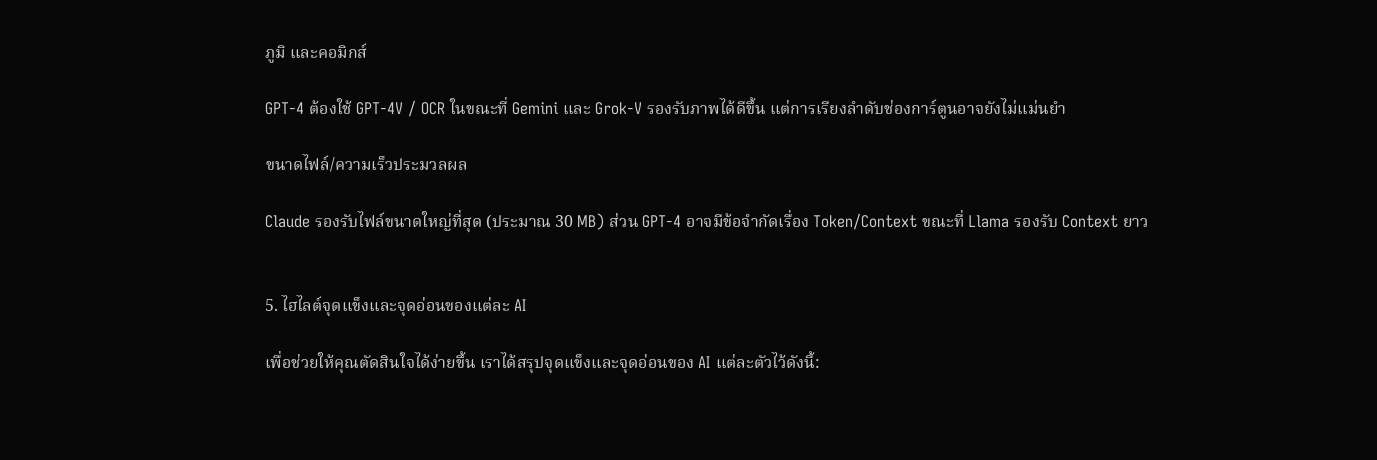ภูมิ และคอมิกส์

GPT-4 ต้องใช้ GPT-4V / OCR ในขณะที่ Gemini และ Grok-V รองรับภาพได้ดีขึ้น แต่การเรียงลำดับช่องการ์ตูนอาจยังไม่แม่นยำ

ขนาดไฟล์/ความเร็วประมวลผล

Claude รองรับไฟล์ขนาดใหญ่ที่สุด (ประมาณ 30 MB) ส่วน GPT-4 อาจมีข้อจำกัดเรื่อง Token/Context ขณะที่ Llama รองรับ Context ยาว


5. ไฮไลต์จุดแข็งและจุดอ่อนของแต่ละ AI

เพื่อช่วยให้คุณตัดสินใจได้ง่ายขึ้น เราได้สรุปจุดแข็งและจุดอ่อนของ AI แต่ละตัวไว้ดังนี้: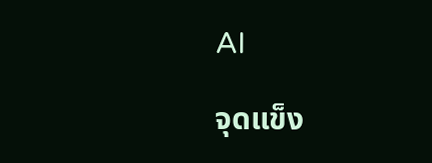AI

จุดแข็ง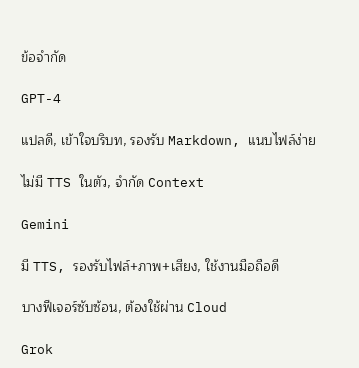ข้อจำกัด

GPT-4

แปลดี, เข้าใจบริบท, รองรับ Markdown, แนบไฟล์ง่าย

ไม่มี TTS ในตัว, จำกัด Context

Gemini

มี TTS, รองรับไฟล์+ภาพ+เสียง, ใช้งานมือถือดี

บางฟีเจอร์ซับซ้อน, ต้องใช้ผ่าน Cloud

Grok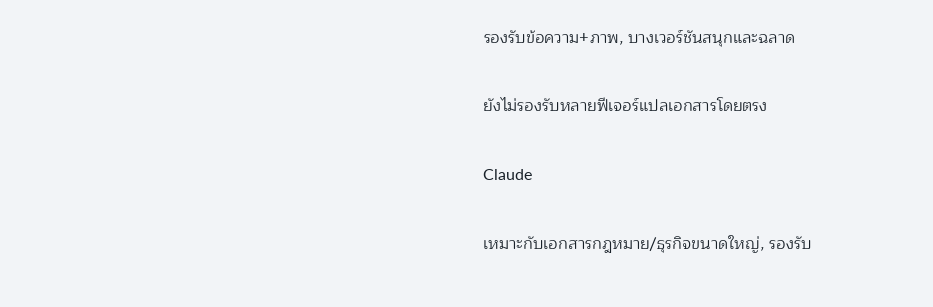รองรับข้อความ+ภาพ, บางเวอร์ชันสนุกและฉลาด

ยังไม่รองรับหลายฟีเจอร์แปลเอกสารโดยตรง

Claude

เหมาะกับเอกสารกฎหมาย/ธุรกิจขนาดใหญ่, รองรับ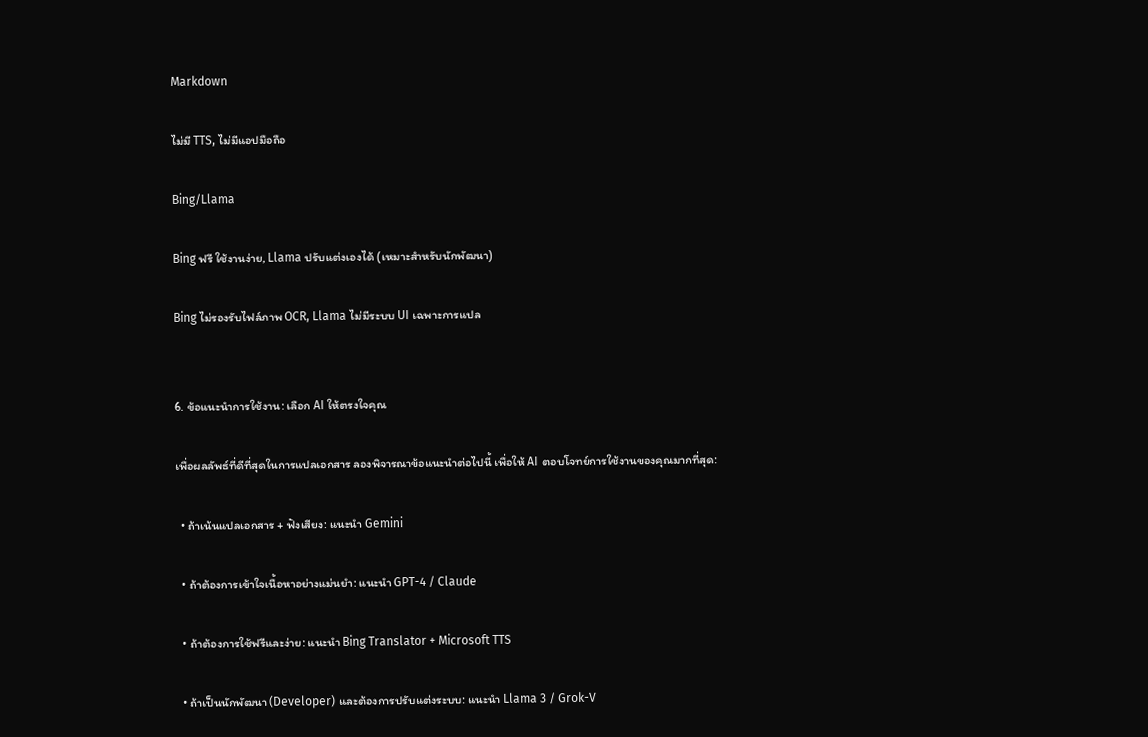Markdown

ไม่มี TTS, ไม่มีแอปมือถือ

Bing/Llama

Bing ฟรี ใช้งานง่าย, Llama ปรับแต่งเองได้ (เหมาะสำหรับนักพัฒนา)

Bing ไม่รองรับไฟล์ภาพ OCR, Llama ไม่มีระบบ UI เฉพาะการแปล


6. ข้อแนะนำการใช้งาน: เลือก AI ให้ตรงใจคุณ

เพื่อผลลัพธ์ที่ดีที่สุดในการแปลเอกสาร ลองพิจารณาข้อแนะนำต่อไปนี้ เพื่อให้ AI ตอบโจทย์การใช้งานของคุณมากที่สุด:

  • ถ้าเน้นแปลเอกสาร + ฟังเสียง: แนะนำ Gemini

  • ถ้าต้องการเข้าใจเนื้อหาอย่างแม่นยำ: แนะนำ GPT-4 / Claude

  • ถ้าต้องการใช้ฟรีและง่าย: แนะนำ Bing Translator + Microsoft TTS

  • ถ้าเป็นนักพัฒนา (Developer) และต้องการปรับแต่งระบบ: แนะนำ Llama 3 / Grok-V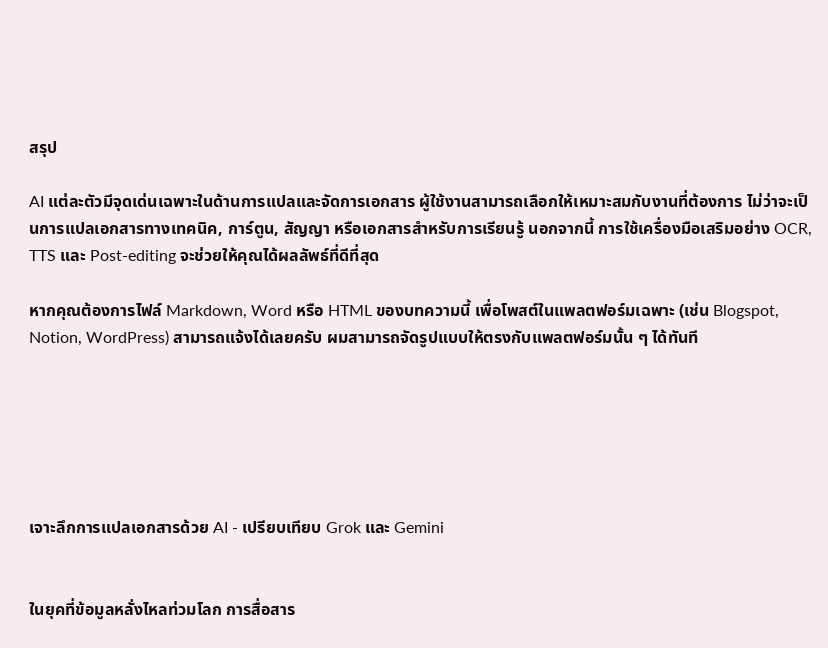สรุป

AI แต่ละตัวมีจุดเด่นเฉพาะในด้านการแปลและจัดการเอกสาร ผู้ใช้งานสามารถเลือกให้เหมาะสมกับงานที่ต้องการ ไม่ว่าจะเป็นการแปลเอกสารทางเทคนิค, การ์ตูน, สัญญา หรือเอกสารสำหรับการเรียนรู้ นอกจากนี้ การใช้เครื่องมือเสริมอย่าง OCR, TTS และ Post-editing จะช่วยให้คุณได้ผลลัพธ์ที่ดีที่สุด

หากคุณต้องการไฟล์ Markdown, Word หรือ HTML ของบทความนี้ เพื่อโพสต์ในแพลตฟอร์มเฉพาะ (เช่น Blogspot, Notion, WordPress) สามารถแจ้งได้เลยครับ ผมสามารถจัดรูปแบบให้ตรงกับแพลตฟอร์มนั้น ๆ ได้ทันที






เจาะลึกการแปลเอกสารด้วย AI - เปรียบเทียบ Grok และ Gemini


ในยุคที่ข้อมูลหลั่งไหลท่วมโลก การสื่อสาร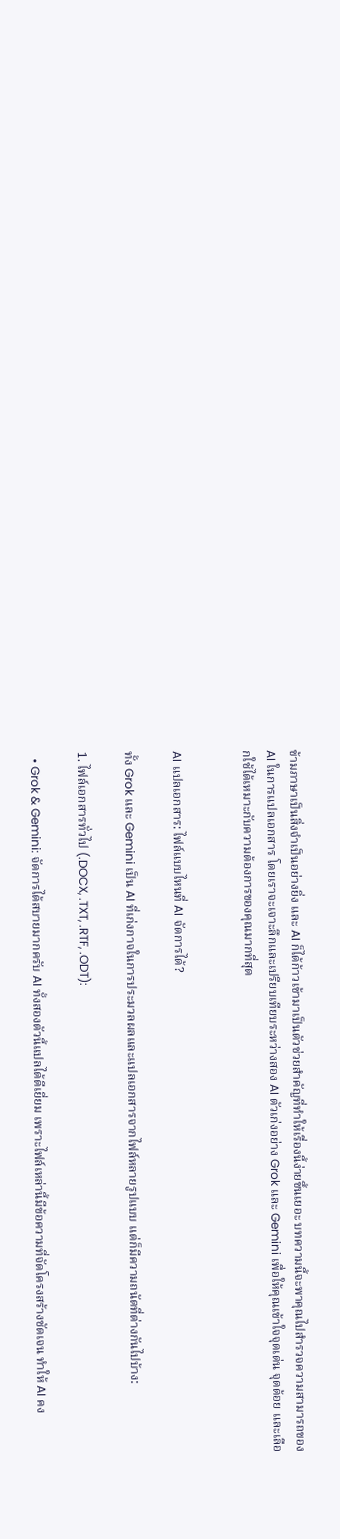ข้ามภาษาเป็นสิ่งจำเป็นอย่างยิ่ง และ AI ก็ได้ก้าวเข้ามาเป็นตัวช่วยสำคัญที่ทำให้เรื่องนี้ง่ายขึ้นเยอะ บทความนี้จะพาคุณไปสำรวจความสามารถของ AI ในการแปลเอกสาร โดยเราจะเจาะลึกและเปรียบเทียบระหว่างสอง AI ตัวเก่งอย่าง Grok และ Gemini เพื่อให้คุณเข้าใจจุดเด่น จุดด้อย และเลือกใช้ได้เหมาะกับความต้องการของคุณมากที่สุด


AI แปลเอกสาร: ไฟล์แบบไหนที่ AI จัดการได้?

ทั้ง Grok และ Gemini เป็น AI ที่เก่งกาจในการประมวลผลและแปลเอกสารจากไฟล์หลายรูปแบบ แต่ก็มีความถนัดที่ต่างกันไปบ้าง:

1. ไฟล์เอกสารทั่วไป (.DOCX, .TXT, .RTF, .ODT):

  • Grok & Gemini: จัดการได้สบายมากครับ AI ทั้งสองตัวนี้แปลได้ดีเยี่ยม เพราะไฟล์เหล่านี้มีข้อความที่จัดโครงสร้างชัดเจน ทำให้ AI คง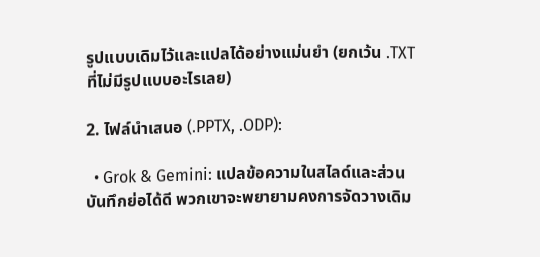รูปแบบเดิมไว้และแปลได้อย่างแม่นยำ (ยกเว้น .TXT ที่ไม่มีรูปแบบอะไรเลย)

2. ไฟล์นำเสนอ (.PPTX, .ODP):

  • Grok & Gemini: แปลข้อความในสไลด์และส่วนบันทึกย่อได้ดี พวกเขาจะพยายามคงการจัดวางเดิม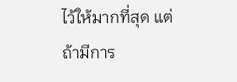ไว้ให้มากที่สุด แต่ถ้ามีการ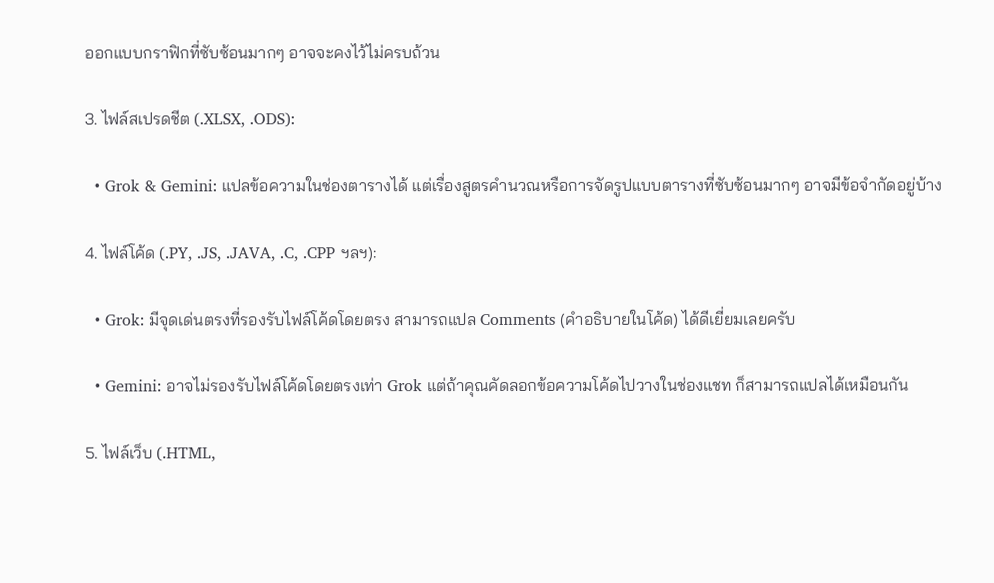ออกแบบกราฟิกที่ซับซ้อนมากๆ อาจจะคงไว้ไม่ครบถ้วน

3. ไฟล์สเปรดชีต (.XLSX, .ODS):

  • Grok & Gemini: แปลข้อความในช่องตารางได้ แต่เรื่องสูตรคำนวณหรือการจัดรูปแบบตารางที่ซับซ้อนมากๆ อาจมีข้อจำกัดอยู่บ้าง

4. ไฟล์โค้ด (.PY, .JS, .JAVA, .C, .CPP ฯลฯ):

  • Grok: มีจุดเด่นตรงที่รองรับไฟล์โค้ดโดยตรง สามารถแปล Comments (คำอธิบายในโค้ด) ได้ดีเยี่ยมเลยครับ

  • Gemini: อาจไม่รองรับไฟล์โค้ดโดยตรงเท่า Grok แต่ถ้าคุณคัดลอกข้อความโค้ดไปวางในช่องแชท ก็สามารถแปลได้เหมือนกัน

5. ไฟล์เว็บ (.HTML,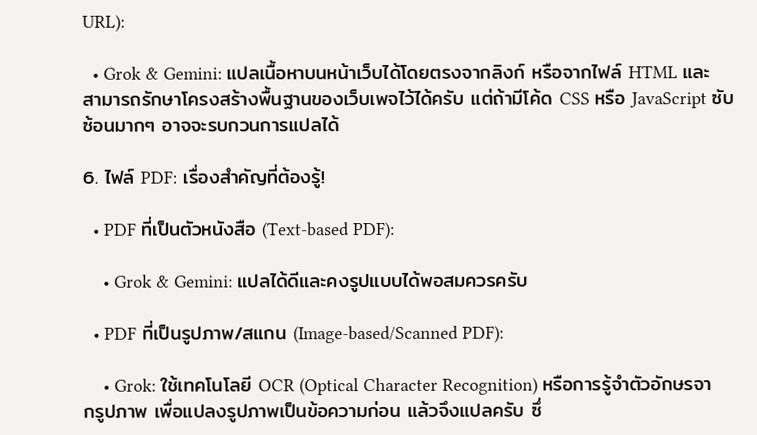URL):

  • Grok & Gemini: แปลเนื้อหาบนหน้าเว็บได้โดยตรงจากลิงก์ หรือจากไฟล์ HTML และสามารถรักษาโครงสร้างพื้นฐานของเว็บเพจไว้ได้ครับ แต่ถ้ามีโค้ด CSS หรือ JavaScript ซับซ้อนมากๆ อาจจะรบกวนการแปลได้

6. ไฟล์ PDF: เรื่องสำคัญที่ต้องรู้!

  • PDF ที่เป็นตัวหนังสือ (Text-based PDF):

    • Grok & Gemini: แปลได้ดีและคงรูปแบบได้พอสมควรครับ

  • PDF ที่เป็นรูปภาพ/สแกน (Image-based/Scanned PDF):

    • Grok: ใช้เทคโนโลยี OCR (Optical Character Recognition) หรือการรู้จำตัวอักษรจากรูปภาพ เพื่อแปลงรูปภาพเป็นข้อความก่อน แล้วจึงแปลครับ ซึ่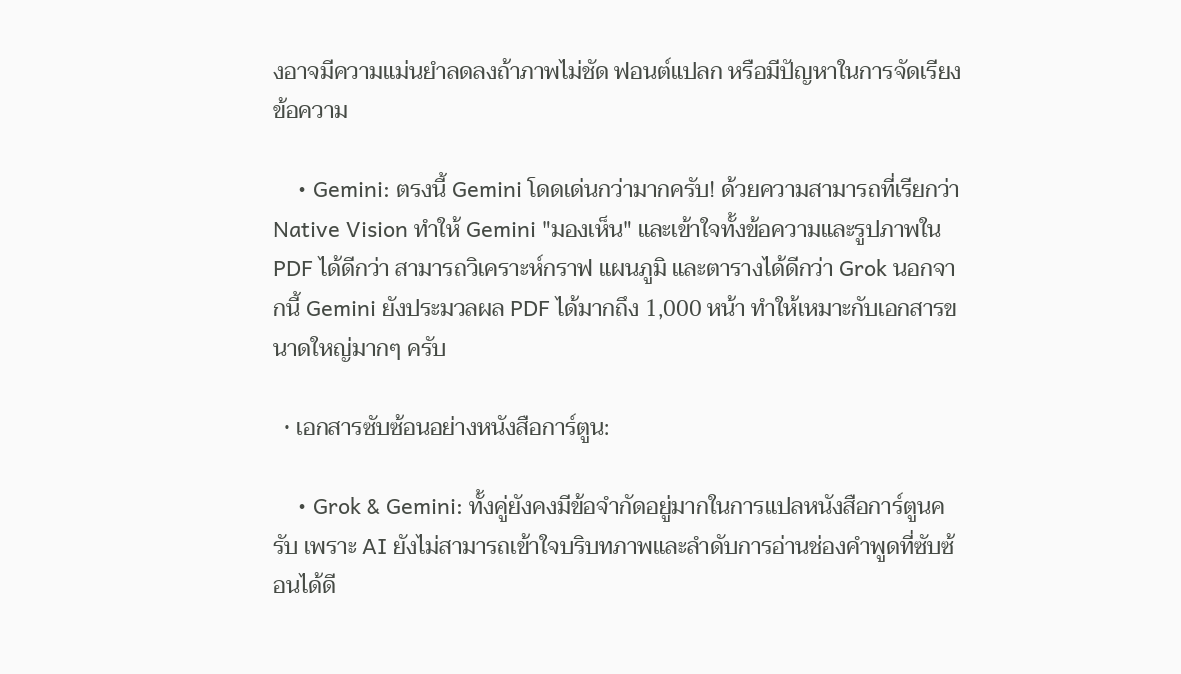งอาจมีความแม่นยำลดลงถ้าภาพไม่ชัด ฟอนต์แปลก หรือมีปัญหาในการจัดเรียงข้อความ

    • Gemini: ตรงนี้ Gemini โดดเด่นกว่ามากครับ! ด้วยความสามารถที่เรียกว่า Native Vision ทำให้ Gemini "มองเห็น" และเข้าใจทั้งข้อความและรูปภาพใน PDF ได้ดีกว่า สามารถวิเคราะห์กราฟ แผนภูมิ และตารางได้ดีกว่า Grok นอกจากนี้ Gemini ยังประมวลผล PDF ได้มากถึง 1,000 หน้า ทำให้เหมาะกับเอกสารขนาดใหญ่มากๆ ครับ

  • เอกสารซับซ้อนอย่างหนังสือการ์ตูน:

    • Grok & Gemini: ทั้งคู่ยังคงมีข้อจำกัดอยู่มากในการแปลหนังสือการ์ตูนครับ เพราะ AI ยังไม่สามารถเข้าใจบริบทภาพและลำดับการอ่านช่องคำพูดที่ซับซ้อนได้ดี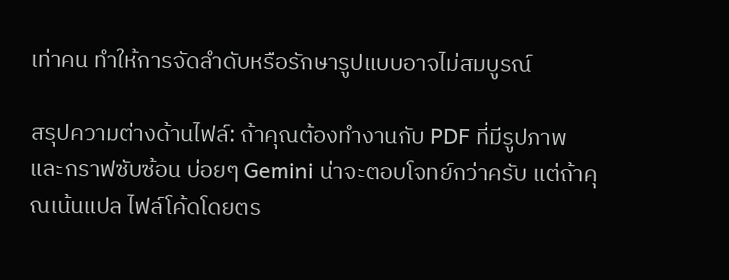เท่าคน ทำให้การจัดลำดับหรือรักษารูปแบบอาจไม่สมบูรณ์

สรุปความต่างด้านไฟล์: ถ้าคุณต้องทำงานกับ PDF ที่มีรูปภาพและกราฟซับซ้อน บ่อยๆ Gemini น่าจะตอบโจทย์กว่าครับ แต่ถ้าคุณเน้นแปล ไฟล์โค้ดโดยตร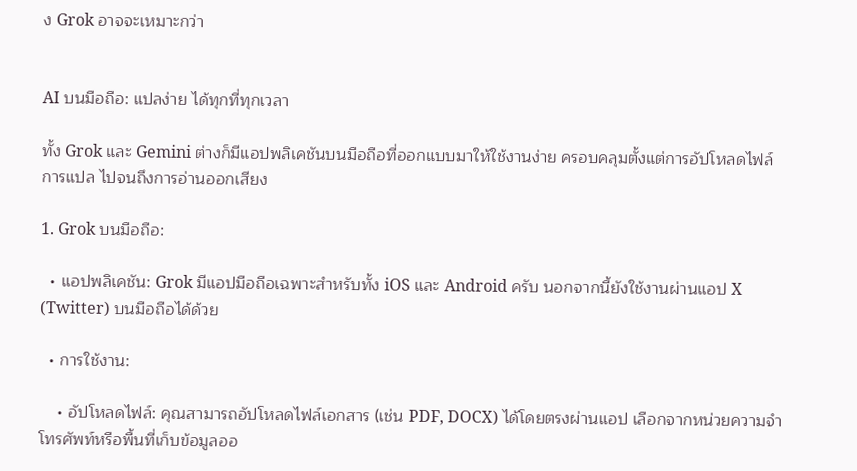ง Grok อาจจะเหมาะกว่า


AI บนมือถือ: แปลง่าย ได้ทุกที่ทุกเวลา

ทั้ง Grok และ Gemini ต่างก็มีแอปพลิเคชันบนมือถือที่ออกแบบมาให้ใช้งานง่าย ครอบคลุมตั้งแต่การอัปโหลดไฟล์ การแปล ไปจนถึงการอ่านออกเสียง

1. Grok บนมือถือ:

  • แอปพลิเคชัน: Grok มีแอปมือถือเฉพาะสำหรับทั้ง iOS และ Android ครับ นอกจากนี้ยังใช้งานผ่านแอป X (Twitter) บนมือถือได้ด้วย

  • การใช้งาน:

    • อัปโหลดไฟล์: คุณสามารถอัปโหลดไฟล์เอกสาร (เช่น PDF, DOCX) ได้โดยตรงผ่านแอป เลือกจากหน่วยความจำโทรศัพท์หรือพื้นที่เก็บข้อมูลออ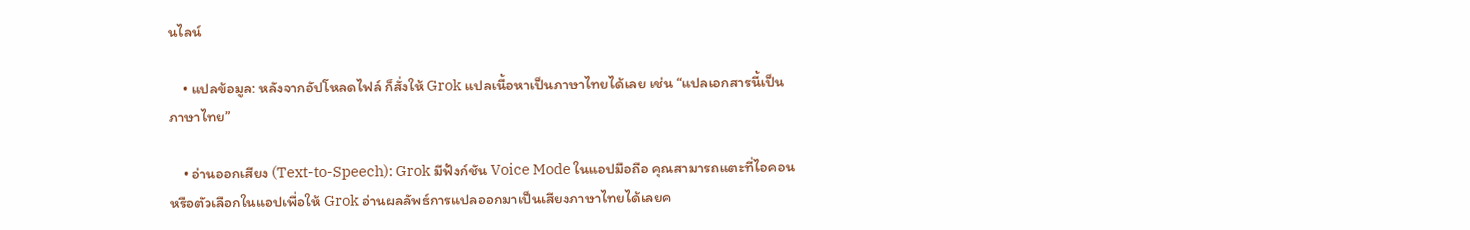นไลน์

    • แปลข้อมูล: หลังจากอัปโหลดไฟล์ ก็สั่งให้ Grok แปลเนื้อหาเป็นภาษาไทยได้เลย เช่น “แปลเอกสารนี้เป็นภาษาไทย”

    • อ่านออกเสียง (Text-to-Speech): Grok มีฟังก์ชัน Voice Mode ในแอปมือถือ คุณสามารถแตะที่ไอคอนหรือตัวเลือกในแอปเพื่อให้ Grok อ่านผลลัพธ์การแปลออกมาเป็นเสียงภาษาไทยได้เลยค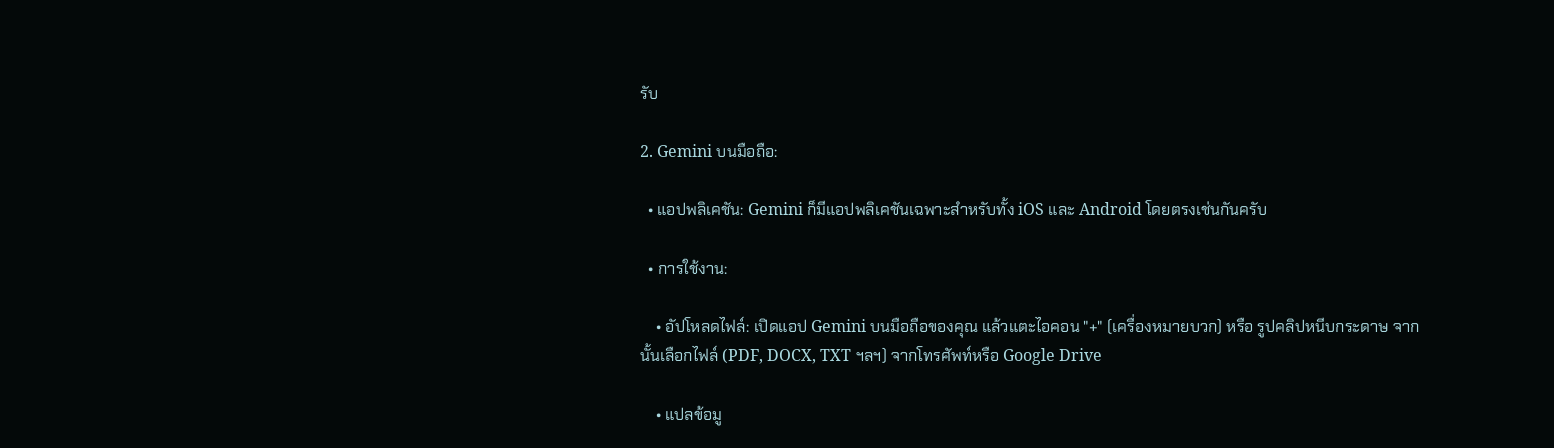รับ

2. Gemini บนมือถือ:

  • แอปพลิเคชัน: Gemini ก็มีแอปพลิเคชันเฉพาะสำหรับทั้ง iOS และ Android โดยตรงเช่นกันครับ

  • การใช้งาน:

    • อัปโหลดไฟล์: เปิดแอป Gemini บนมือถือของคุณ แล้วแตะไอคอน "+" (เครื่องหมายบวก) หรือ รูปคลิปหนีบกระดาษ จากนั้นเลือกไฟล์ (PDF, DOCX, TXT ฯลฯ) จากโทรศัพท์หรือ Google Drive

    • แปลข้อมู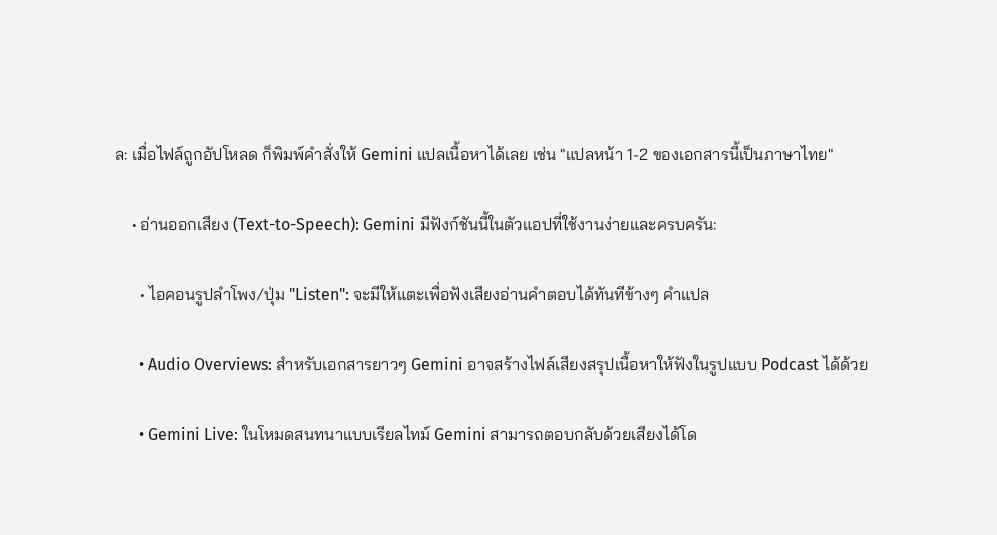ล: เมื่อไฟล์ถูกอัปโหลด ก็พิมพ์คำสั่งให้ Gemini แปลเนื้อหาได้เลย เช่น "แปลหน้า 1-2 ของเอกสารนี้เป็นภาษาไทย"

    • อ่านออกเสียง (Text-to-Speech): Gemini มีฟังก์ชันนี้ในตัวแอปที่ใช้งานง่ายและครบครัน:

      • ไอคอนรูปลำโพง/ปุ่ม "Listen": จะมีให้แตะเพื่อฟังเสียงอ่านคำตอบได้ทันทีข้างๆ คำแปล

      • Audio Overviews: สำหรับเอกสารยาวๆ Gemini อาจสร้างไฟล์เสียงสรุปเนื้อหาให้ฟังในรูปแบบ Podcast ได้ด้วย

      • Gemini Live: ในโหมดสนทนาแบบเรียลไทม์ Gemini สามารถตอบกลับด้วยเสียงได้โด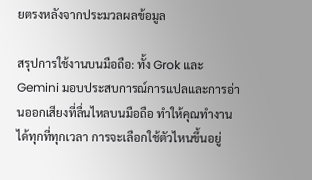ยตรงหลังจากประมวลผลข้อมูล

สรุปการใช้งานบนมือถือ: ทั้ง Grok และ Gemini มอบประสบการณ์การแปลและการอ่านออกเสียงที่ลื่นไหลบนมือถือ ทำให้คุณทำงานได้ทุกที่ทุกเวลา การจะเลือกใช้ตัวไหนขึ้นอยู่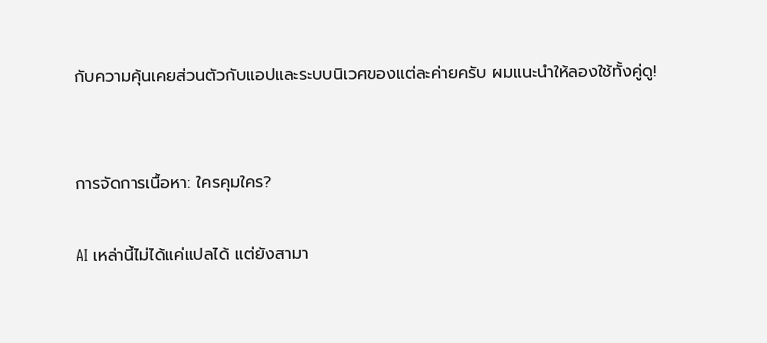กับความคุ้นเคยส่วนตัวกับแอปและระบบนิเวศของแต่ละค่ายครับ ผมแนะนำให้ลองใช้ทั้งคู่ดู!


การจัดการเนื้อหา: ใครคุมใคร?

AI เหล่านี้ไม่ได้แค่แปลได้ แต่ยังสามา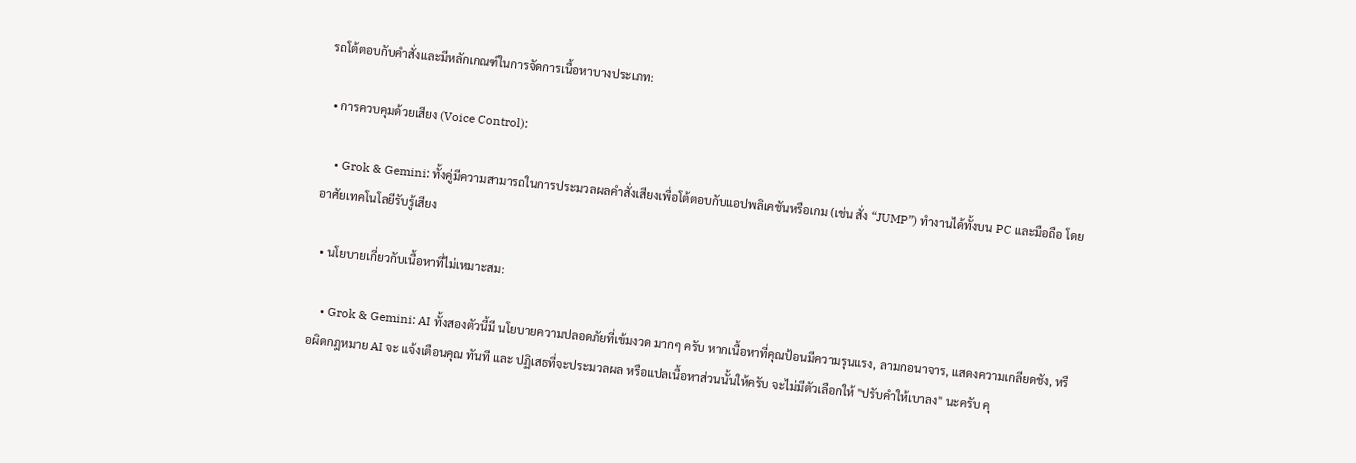รถโต้ตอบกับคำสั่งและมีหลักเกณฑ์ในการจัดการเนื้อหาบางประเภท:

  • การควบคุมด้วยเสียง (Voice Control):

    • Grok & Gemini: ทั้งคู่มีความสามารถในการประมวลผลคำสั่งเสียงเพื่อโต้ตอบกับแอปพลิเคชันหรือเกม (เช่น สั่ง “JUMP”) ทำงานได้ทั้งบน PC และมือถือ โดยอาศัยเทคโนโลยีรับรู้เสียง

  • นโยบายเกี่ยวกับเนื้อหาที่ไม่เหมาะสม:

    • Grok & Gemini: AI ทั้งสองตัวนี้มี นโยบายความปลอดภัยที่เข้มงวด มากๆ ครับ หากเนื้อหาที่คุณป้อนมีความรุนแรง, ลามกอนาจาร, แสดงความเกลียดชัง, หรือผิดกฎหมาย AI จะ แจ้งเตือนคุณ ทันที และ ปฏิเสธที่จะประมวลผล หรือแปลเนื้อหาส่วนนั้นให้ครับ จะไม่มีตัวเลือกให้ "ปรับคำให้เบาลง" นะครับ คุ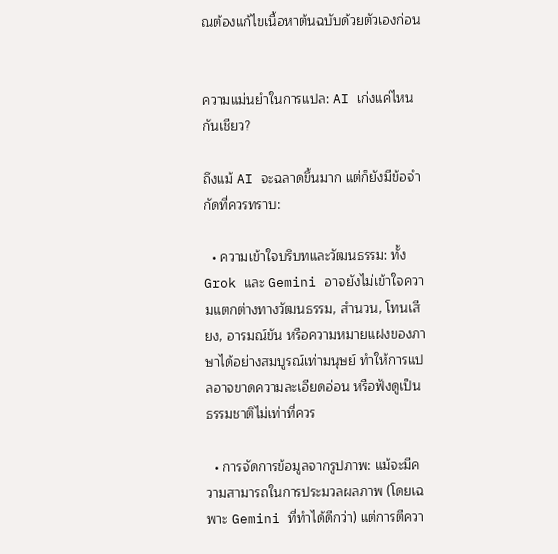ณต้องแก้ไขเนื้อหาต้นฉบับด้วยตัวเองก่อน


ความแม่นยำในการแปล: AI เก่งแค่ไหนกันเชียว?

ถึงแม้ AI จะฉลาดขึ้นมาก แต่ก็ยังมีข้อจำกัดที่ควรทราบ:

  • ความเข้าใจบริบทและวัฒนธรรม: ทั้ง Grok และ Gemini อาจยังไม่เข้าใจความแตกต่างทางวัฒนธรรม, สำนวน, โทนเสียง, อารมณ์ขัน หรือความหมายแฝงของภาษาได้อย่างสมบูรณ์เท่ามนุษย์ ทำให้การแปลอาจขาดความละเอียดอ่อน หรือฟังดูเป็นธรรมชาติไม่เท่าที่ควร

  • การจัดการข้อมูลจากรูปภาพ: แม้จะมีความสามารถในการประมวลผลภาพ (โดยเฉพาะ Gemini ที่ทำได้ดีกว่า) แต่การตีควา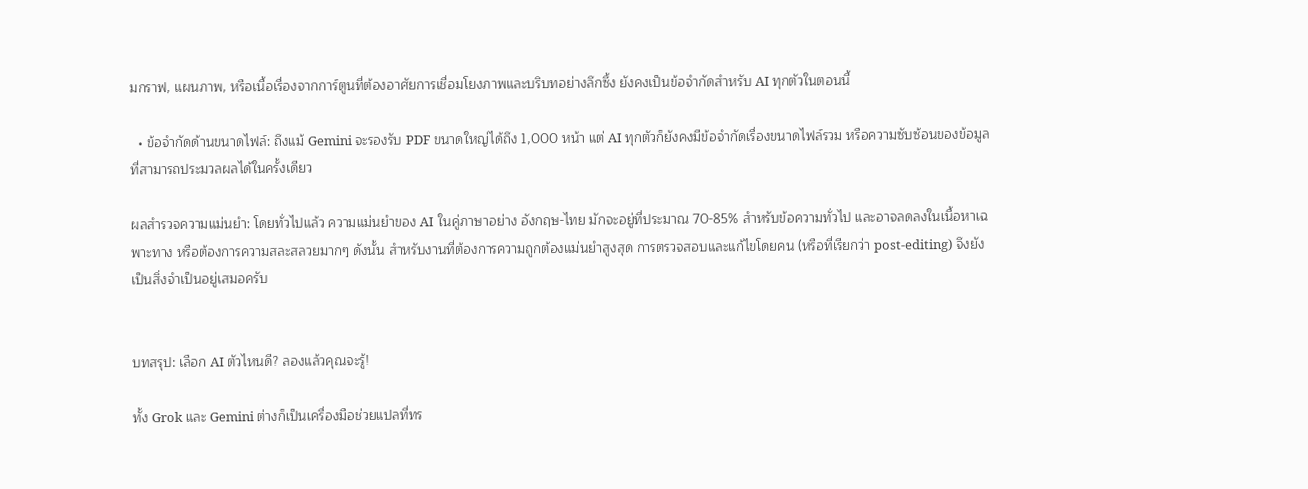มกราฟ, แผนภาพ, หรือเนื้อเรื่องจากการ์ตูนที่ต้องอาศัยการเชื่อมโยงภาพและบริบทอย่างลึกซึ้ง ยังคงเป็นข้อจำกัดสำหรับ AI ทุกตัวในตอนนี้

  • ข้อจำกัดด้านขนาดไฟล์: ถึงแม้ Gemini จะรองรับ PDF ขนาดใหญ่ได้ถึง 1,000 หน้า แต่ AI ทุกตัวก็ยังคงมีข้อจำกัดเรื่องขนาดไฟล์รวม หรือความซับซ้อนของข้อมูลที่สามารถประมวลผลได้ในครั้งเดียว

ผลสำรวจความแม่นยำ: โดยทั่วไปแล้ว ความแม่นยำของ AI ในคู่ภาษาอย่าง อังกฤษ-ไทย มักจะอยู่ที่ประมาณ 70-85% สำหรับข้อความทั่วไป และอาจลดลงในเนื้อหาเฉพาะทาง หรือต้องการความสละสลวยมากๆ ดังนั้น สำหรับงานที่ต้องการความถูกต้องแม่นยำสูงสุด การตรวจสอบและแก้ไขโดยคน (หรือที่เรียกว่า post-editing) จึงยังเป็นสิ่งจำเป็นอยู่เสมอครับ


บทสรุป: เลือก AI ตัวไหนดี? ลองแล้วคุณจะรู้!

ทั้ง Grok และ Gemini ต่างก็เป็นเครื่องมือช่วยแปลที่ทร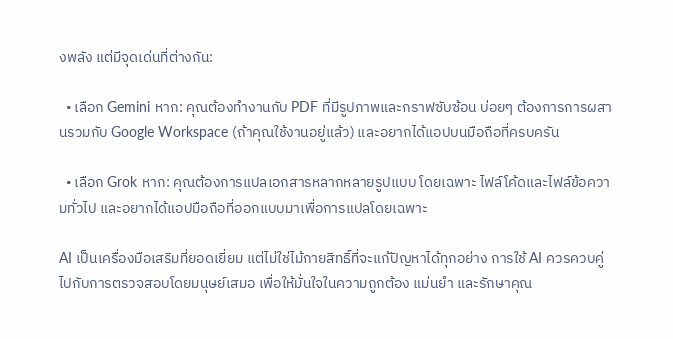งพลัง แต่มีจุดเด่นที่ต่างกัน:

  • เลือก Gemini หาก: คุณต้องทำงานกับ PDF ที่มีรูปภาพและกราฟซับซ้อน บ่อยๆ ต้องการการผสานรวมกับ Google Workspace (ถ้าคุณใช้งานอยู่แล้ว) และอยากได้แอปบนมือถือที่ครบครัน

  • เลือก Grok หาก: คุณต้องการแปลเอกสารหลากหลายรูปแบบ โดยเฉพาะ ไฟล์โค้ดและไฟล์ข้อความทั่วไป และอยากได้แอปมือถือที่ออกแบบมาเพื่อการแปลโดยเฉพาะ

AI เป็นเครื่องมือเสริมที่ยอดเยี่ยม แต่ไม่ใช่ไม้กายสิทธิ์ที่จะแก้ปัญหาได้ทุกอย่าง การใช้ AI ควรควบคู่ไปกับการตรวจสอบโดยมนุษย์เสมอ เพื่อให้มั่นใจในความถูกต้อง แม่นยำ และรักษาคุณ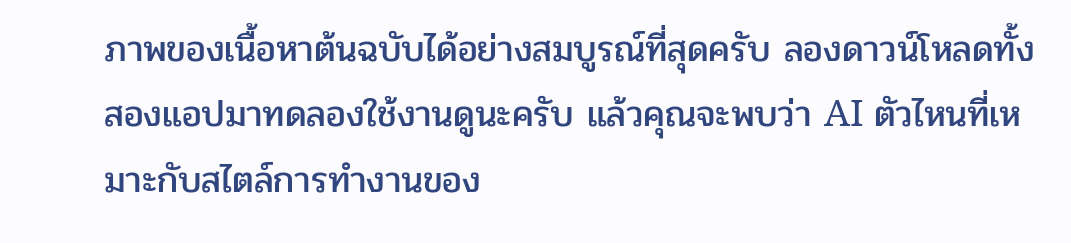ภาพของเนื้อหาต้นฉบับได้อย่างสมบูรณ์ที่สุดครับ ลองดาวน์โหลดทั้งสองแอปมาทดลองใช้งานดูนะครับ แล้วคุณจะพบว่า AI ตัวไหนที่เหมาะกับสไตล์การทำงานของ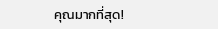คุณมากที่สุด!